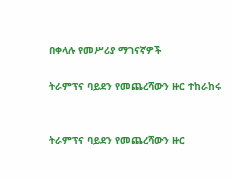በቀላሉ የመሥሪያ ማገናኛዎች

ትራምፕና ባይደን የመጨረሻውን ዙር ተከራከሩ


ትራምፕና ባይደን የመጨረሻውን ዙር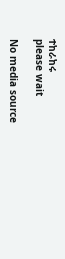ተከራከሩ
please wait

No media source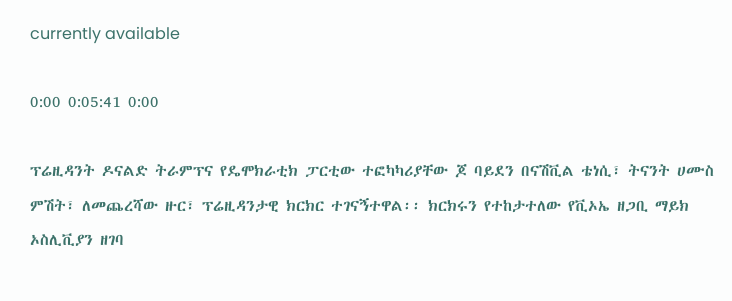currently available

0:00 0:05:41 0:00

ፕሬዚዳንት ዶናልድ ትራምፕና የዴሞክራቲክ ፓርቲው ተፎካካሪያቸው ጆ ባይደን በናሽቪል ቴነሲ፣ ትናንት ሀሙስ ምሽት፣ ለመጨረሻው ዙር፣ ፕሬዚዳንታዊ ክርክር ተገናኝተዋል፡፡ ክርክሩን የተከታተለው የቪኦኤ ዘጋቢ ማይክ ኦስሊቪያን ዘገባ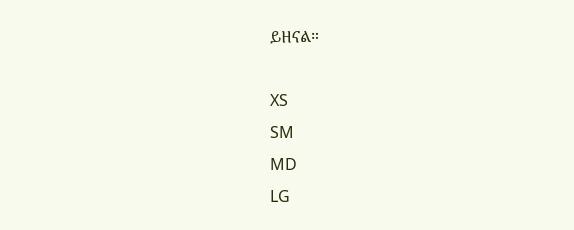ይዘናል።

XS
SM
MD
LG